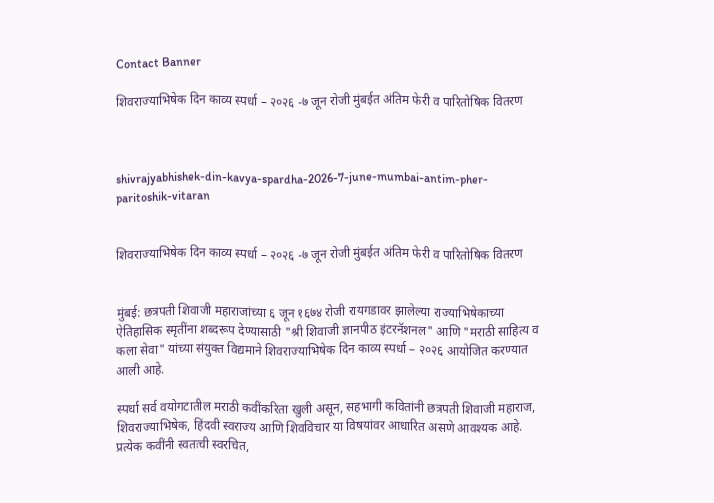Contact Banner

शिवराज्याभिषेक दिन काव्य स्पर्धा – २०२६ -७ जून रोजी मुंबईत अंतिम फेरी व पारितोषिक वितरण



shivrajyabhishek-din-kavya-spardha-2026-7-june-mumbai-antim-pher-paritoshik-vitaran


शिवराज्याभिषेक दिन काव्य स्पर्धा – २०२६ -७ जून रोजी मुंबईत अंतिम फेरी व पारितोषिक वितरण


मुंबई: छत्रपती शिवाजी महाराजांच्या ६ जून १६७४ रोजी रायगडावर झालेल्या राज्याभिषेकाच्या ऐतिहासिक स्मृतींना शब्दरूप देण्यासाठी "श्री शिवाजी ज्ञानपीठ इंटरनॅशनल" आणि "मराठी साहित्य व कला सेवा" यांच्या संयुक्त विद्यमाने शिवराज्याभिषेक दिन काव्य स्पर्धा – २०२६ आयोजित करण्यात आली आहे.

स्पर्धा सर्व वयोगटातील मराठी कवींकरिता खुली असून, सहभागी कवितांनी छत्रपती शिवाजी महाराज, शिवराज्याभिषेक, हिंदवी स्वराज्य आणि शिवविचार या विषयांवर आधारित असणे आवश्यक आहे. प्रत्येक कवींनी स्वतःची स्वरचित,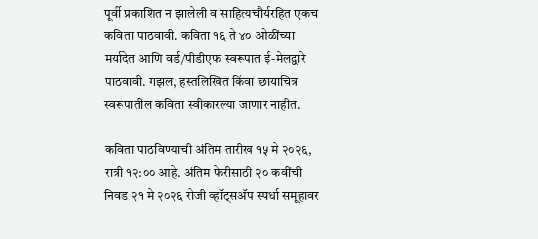पूर्वी प्रकाशित न झालेली व साहित्यचौर्यरहित एकच कविता पाठवावी. कविता १६ ते ४० ओळींच्या मर्यादेत आणि वर्ड/पीडीएफ स्वरूपात ई-मेलद्वारे पाठवावी. गझल, हस्तलिखित किंवा छायाचित्र स्वरूपातील कविता स्वीकारल्या जाणार नाहीत.

कविता पाठविण्याची अंतिम तारीख १५ मे २०२६, रात्री १२:०० आहे. अंतिम फेरीसाठी २० कवींची निवड २१ मे २०२६ रोजी व्हॉट्सअ‍ॅप स्पर्धा समूहावर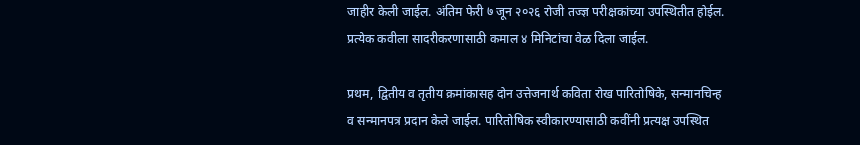जाहीर केली जाईल. अंतिम फेरी ७ जून २०२६ रोजी तज्ज्ञ परीक्षकांच्या उपस्थितीत होईल. प्रत्येक कवीला सादरीकरणासाठी कमाल ४ मिनिटांचा वेळ दिला जाईल.

प्रथम, द्वितीय व तृतीय क्रमांकासह दोन उत्तेजनार्थ कविता रोख पारितोषिके, सन्मानचिन्ह व सन्मानपत्र प्रदान केले जाईल. पारितोषिक स्वीकारण्यासाठी कवींनी प्रत्यक्ष उपस्थित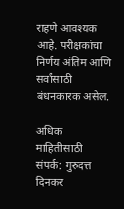राहणे आवश्यक आहे. परीक्षकांचा निर्णय अंतिम आणि सर्वांसाठी बंधनकारक असेल.

अधिक माहितीसाठी संपर्क: गुरुदत्त दिनकर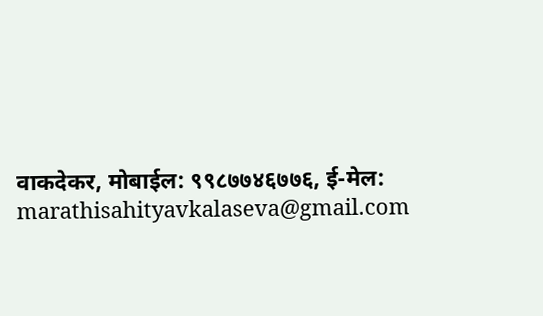वाकदेकर, मोबाईल: ९९८७७४६७७६, ई-मेल: marathisahityavkalaseva@gmail.com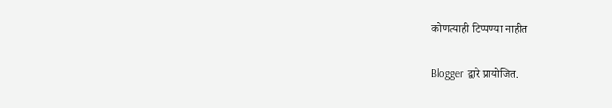कोणत्याही टिप्पण्‍या नाहीत

Blogger द्वारे प्रायोजित.